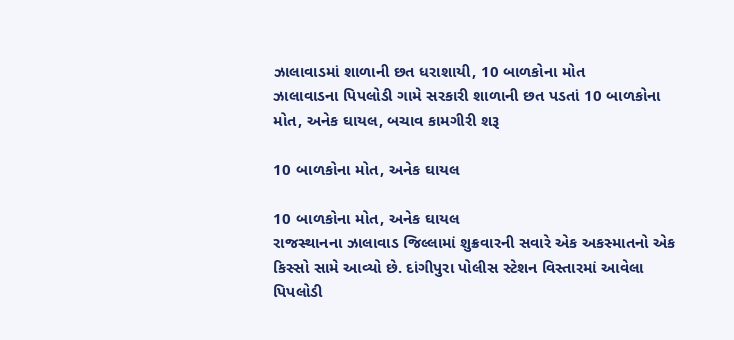ઝાલાવાડમાં શાળાની છત ધરાશાયી, 10 બાળકોના મોત
ઝાલાવાડના પિપલોડી ગામે સરકારી શાળાની છત પડતાં 10 બાળકોના મોત, અનેક ઘાયલ, બચાવ કામગીરી શરૂ

10 બાળકોના મોત, અનેક ઘાયલ

10 બાળકોના મોત, અનેક ઘાયલ
રાજસ્થાનના ઝાલાવાડ જિલ્લામાં શુક્રવારની સવારે એક અકસ્માતનો એક કિસ્સો સામે આવ્યો છે. દાંગીપુરા પોલીસ સ્ટેશન વિસ્તારમાં આવેલા પિપલોડી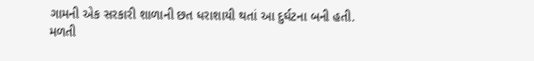ગામની એક સરકારી શાળાની છત ધરાશાયી થતાં આ દુર્ઘટના બની હતી. મળતી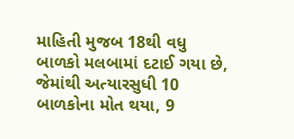માહિતી મુજબ 18થી વધુ બાળકો મલબામાં દટાઈ ગયા છે, જેમાંથી અત્યારસુધી 10 બાળકોના મોત થયા, 9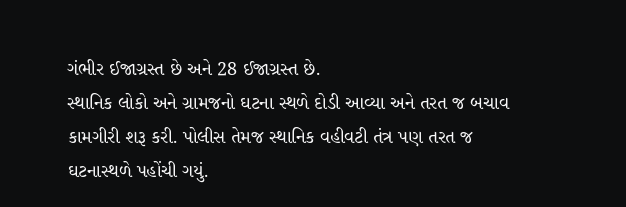ગંભીર ઈજાગ્રસ્ત છે અને 28 ઈજાગ્રસ્ત છે.
સ્થાનિક લોકો અને ગ્રામજનો ઘટના સ્થળે દોડી આવ્યા અને તરત જ બચાવ કામગીરી શરૂ કરી. પોલીસ તેમજ સ્થાનિક વહીવટી તંત્ર પણ તરત જ ઘટનાસ્થળે પહોંચી ગયું.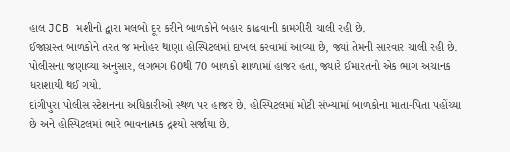હાલ JCB મશીનો દ્વારા મલબો દૂર કરીને બાળકોને બહાર કાઢવાની કામગીરી ચાલી રહી છે.
ઈજાગ્રસ્ત બાળકોને તરત જ મનોહર થાણા હોસ્પિટલમાં દાખલ કરવામાં આવ્યા છે, જ્યાં તેમની સારવાર ચાલી રહી છે. પોલીસના જણાવ્યા અનુસાર, લગભગ 60થી 70 બાળકો શાળામાં હાજર હતા, જ્યારે ઈમારતનો એક ભાગ અચાનક ધરાશાયી થઈ ગયો.
દાંગીપુરા પોલીસ સ્ટેશનના અધિકારીઓ સ્થળ પર હાજર છે. હોસ્પિટલમાં મોટી સંખ્યામાં બાળકોના માતા-પિતા પહોંચ્યા છે અને હોસ્પિટલમાં ભારે ભાવનાત્મક દ્રશ્યો સર્જાયા છે.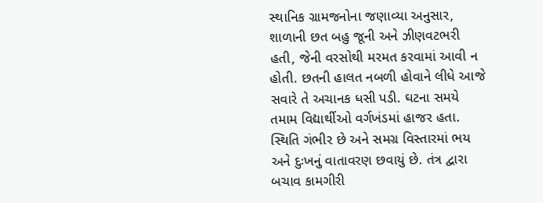સ્થાનિક ગ્રામજનોના જણાવ્યા અનુસાર, શાળાની છત બહુ જૂની અને ઝીણવટભરી હતી, જેની વરસોથી મરમત કરવામાં આવી ન હોતી. છતની હાલત નબળી હોવાને લીધે આજે સવારે તે અચાનક ધસી પડી. ઘટના સમયે તમામ વિદ્યાર્થીઓ વર્ગખંડમાં હાજર હતા.
સ્થિતિ ગંભીર છે અને સમગ્ર વિસ્તારમાં ભય અને દુઃખનું વાતાવરણ છવાયું છે. તંત્ર દ્વારા બચાવ કામગીરી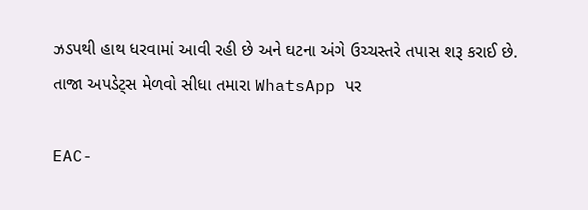ઝડપથી હાથ ધરવામાં આવી રહી છે અને ઘટના અંગે ઉચ્ચસ્તરે તપાસ શરૂ કરાઈ છે.
તાજા અપડેટ્સ મેળવો સીધા તમારા WhatsApp પર

EAC-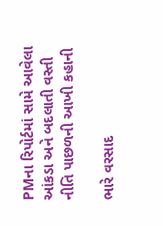PMના રિપોર્ટમાં સામે આવેલા આંકડા અને બદલાતી વસ્તી નીતિ પાછળની આખી કહાની

ભારે વરસાદ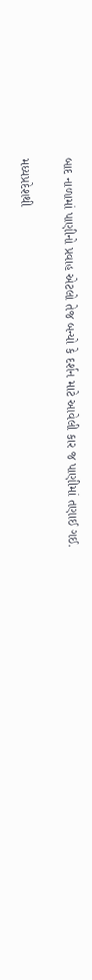બાદ નાળામાં પાણીનો પ્રવાહ એટલો તેજ બન્યો કે દર્શન માટે આવેલી કાર જ પાણીમાં તણાઈ ગઈ.

મધ્યપ્રદેશથી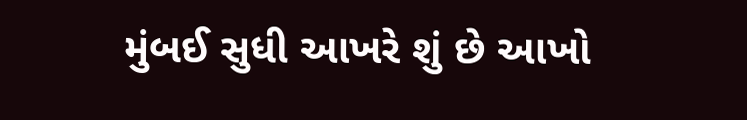મુંબઈ સુધી આખરે શું છે આખો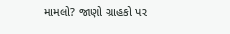મામલો? જાણો ગ્રાહકો પર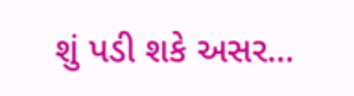શું પડી શકે અસર...